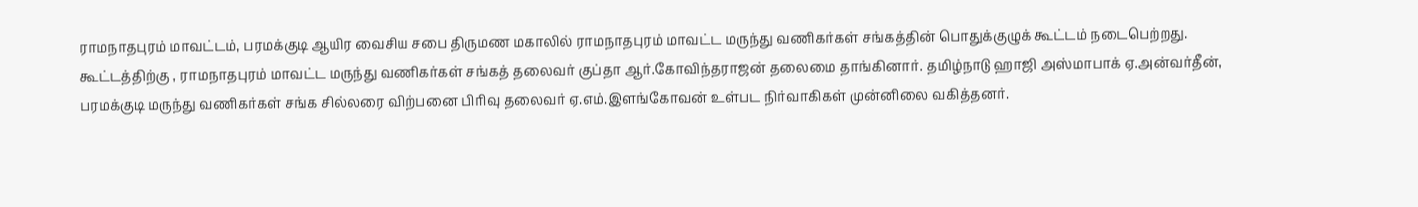ராமநாதபுரம் மாவட்டம், பரமக்குடி ஆயிர வைசிய சபை திருமண மகாலில் ராமநாதபுரம் மாவட்ட மருந்து வணிகர்கள் சங்கத்தின் பொதுக்குழுக் கூட்டம் நடைபெற்றது.
கூட்டத்திற்கு , ராமநாதபுரம் மாவட்ட மருந்து வணிகர்கள் சங்கத் தலைவர் குப்தா ஆர்.கோவிந்தராஜன் தலைமை தாங்கினார். தமிழ்நாடு ஹாஜி அஸ்மாபாக் ஏ.அன்வர்தீன், பரமக்குடி மருந்து வணிகர்கள் சங்க சில்லரை விற்பனை பிரிவு தலைவர் ஏ.எம்.இளங்கோவன் உள்பட நிர்வாகிகள் முன்னிலை வகித்தனர்.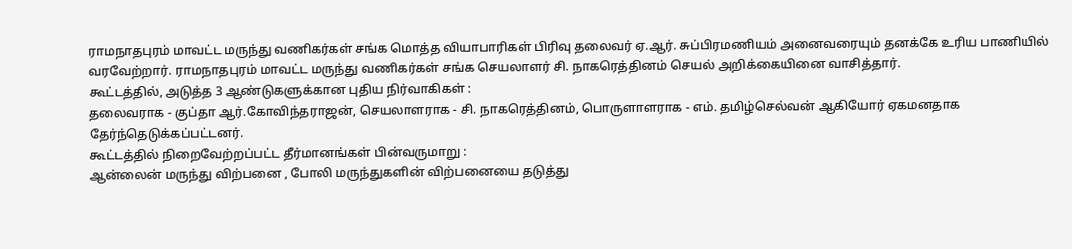ராமநாதபுரம் மாவட்ட மருந்து வணிகர்கள் சங்க மொத்த வியாபாரிகள் பிரிவு தலைவர் ஏ.ஆர். சுப்பிரமணியம் அனைவரையும் தனக்கே உரிய பாணியில் வரவேற்றார். ராமநாதபுரம் மாவட்ட மருந்து வணிகர்கள் சங்க செயலாளர் சி. நாகரெத்தினம் செயல் அறிக்கையினை வாசித்தார்.
கூட்டத்தில், அடுத்த 3 ஆண்டுகளுக்கான புதிய நிர்வாகிகள் :
தலைவராக - குப்தா ஆர்.கோவிந்தராஜன், செயலாளராக - சி. நாகரெத்தினம், பொருளாளராக - எம். தமிழ்செல்வன் ஆகியோர் ஏகமனதாக தேர்ந்தெடுக்கப்பட்டனர்.
கூட்டத்தில் நிறைவேற்றப்பட்ட தீர்மானங்கள் பின்வருமாறு :
ஆன்லைன் மருந்து விற்பனை , போலி மருந்துகளின் விற்பனையை தடுத்து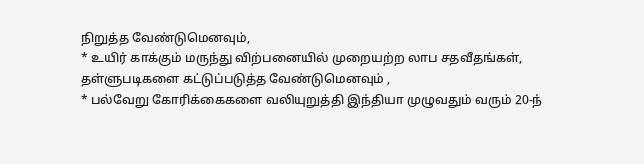நிறுத்த வேண்டுமெனவும்,
* உயிர் காக்கும் மருந்து விற்பனையில் முறையற்ற லாப சதவீதங்கள், தள்ளுபடிகளை கட்டுப்படுத்த வேண்டுமெனவும் ,
* பல்வேறு கோரிக்கைகளை வலியுறுத்தி இந்தியா முழுவதும் வரும் 20-ந்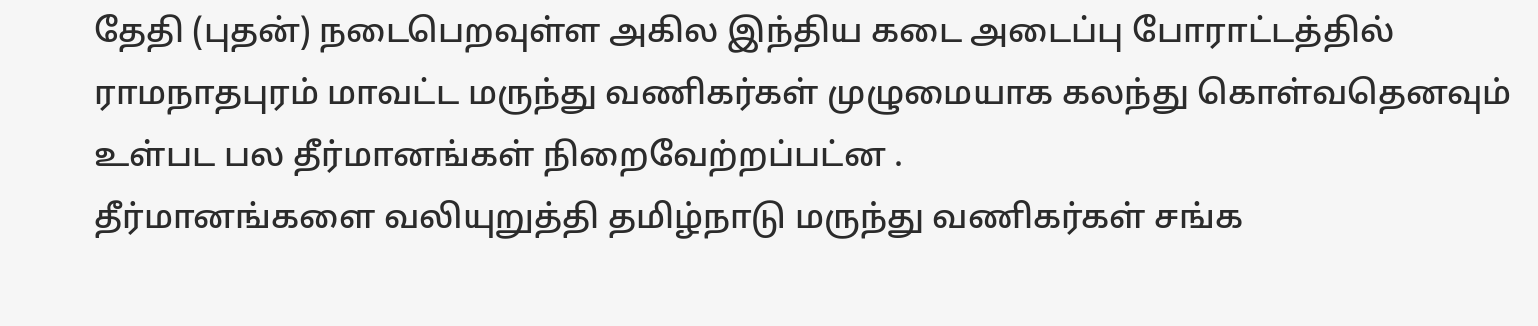தேதி (புதன்) நடைபெறவுள்ள அகில இந்திய கடை அடைப்பு போராட்டத்தில் ராமநாதபுரம் மாவட்ட மருந்து வணிகர்கள் முழுமையாக கலந்து கொள்வதெனவும் உள்பட பல தீர்மானங்கள் நிறைவேற்றப்பட்ன .
தீர்மானங்களை வலியுறுத்தி தமிழ்நாடு மருந்து வணிகர்கள் சங்க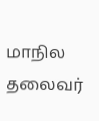மாநில தலைவர்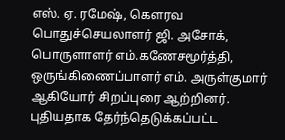எஸ். ஏ. ரமேஷ், கௌரவ பொதுச்செயலாளர் ஜி. அசோக், பொருளாளர் எம்.கணேசமூர்த்தி, ஒருங்கிணைப்பாளர் எம். அருள்குமார் ஆகியோர் சிறப்புரை ஆற்றினர்.
புதியதாக தேர்ந்தெடுக்கப்பட்ட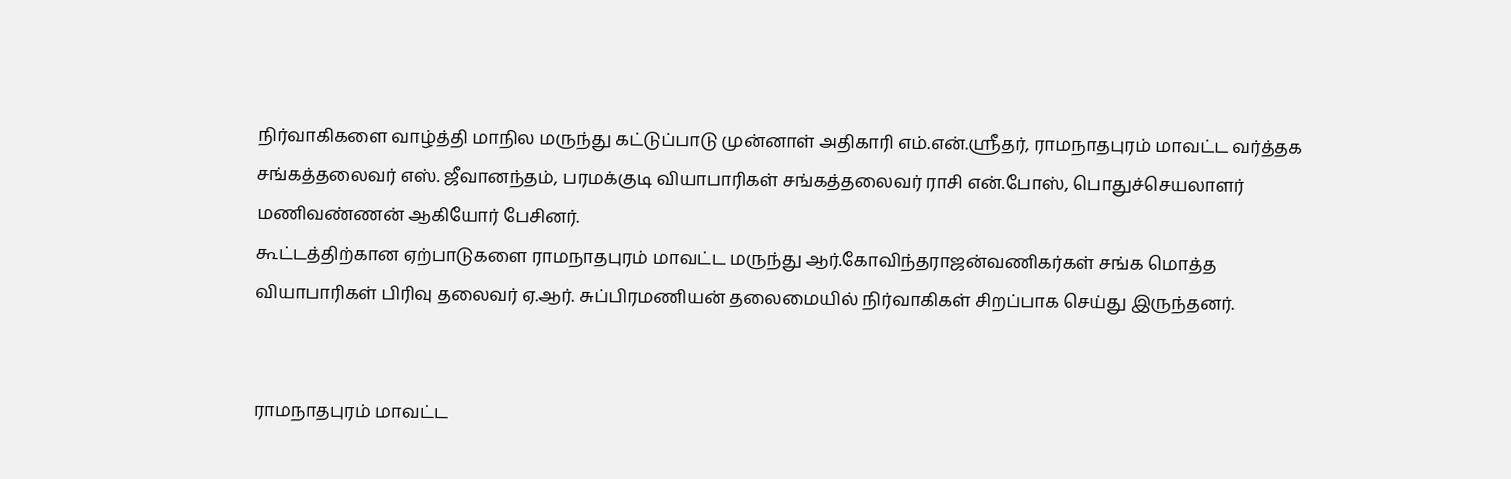நிர்வாகிகளை வாழ்த்தி மாநில மருந்து கட்டுப்பாடு முன்னாள் அதிகாரி எம்.என்.ஶ்ரீதர், ராமநாதபுரம் மாவட்ட வர்த்தக சங்கத்தலைவர் எஸ். ஜீவானந்தம், பரமக்குடி வியாபாரிகள் சங்கத்தலைவர் ராசி என்.போஸ், பொதுச்செயலாளர் மணிவண்ணன் ஆகியோர் பேசினர்.
கூட்டத்திற்கான ஏற்பாடுகளை ராமநாதபுரம் மாவட்ட மருந்து ஆர்.கோவிந்தராஜன்வணிகர்கள் சங்க மொத்த வியாபாரிகள் பிரிவு தலைவர் ஏ.ஆர். சுப்பிரமணியன் தலைமையில் நிர்வாகிகள் சிறப்பாக செய்து இருந்தனர்.


ராமநாதபுரம் மாவட்ட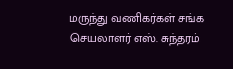மருந்து வணிகர்கள் சங்க செயலாளர் எஸ். சுந்தரம்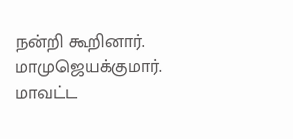நன்றி கூறினார்.
மாமுஜெயக்குமார்.
மாவட்ட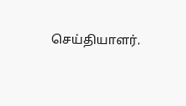செய்தியாளர்.